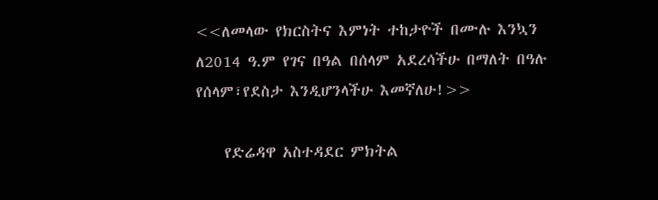<<ለመላው የክርስትና እምነት ተከታዮች በሙሉ እንኳን ለ2014 ዓ.ም የገና በዓል በሰላም አደረሳችሁ በማለት በዓሉ የሰላም፣የደስታ እንዲሆንላችሁ እመኛለሁ!>>

    የድሬዳዋ አስተዳደር ምክትል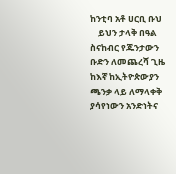ከንቲባ አቶ ሀርቢ ቡህ
    ይህን ታላቅ በዓል ስናከብር የጁንታውን ቡድን ለመጨረሻ ጊዜ ከእኛ ከኢትዮጵውያን ጫንቃ ላይ ለማላቀቅ ያሳየነውን አንድነትና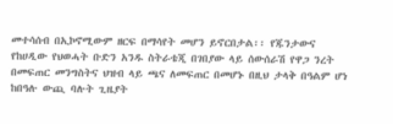መተሳሰብ በኢኮኖሚውም ዘርፍ በማሳየት መሆን ይኖርበታል፡፡ የጁንታውና የከሀዲው የህወሓት ቡድን አንዱ ስትራቴጂ በገበያው ላይ ሰውሰራሽ የዋጋ ንረት በመፍጠር መንግስትና ህዝብ ላይ ጫና ለመፍጠር በመሆኑ በዚህ ታላቅ በዓልም ሆነ ከበዓሉ ውጪ ባሉት ጊዜያት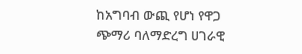ከአግባብ ውጪ የሆነ የዋጋ ጭማሪ ባለማድረግ ሀገራዊ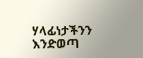ሃላፊነታችንን እንድወጣ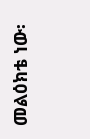መልዕክቴ ነው፡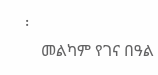፡
    መልካም የገና በዓል